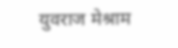युवराज मेश्राम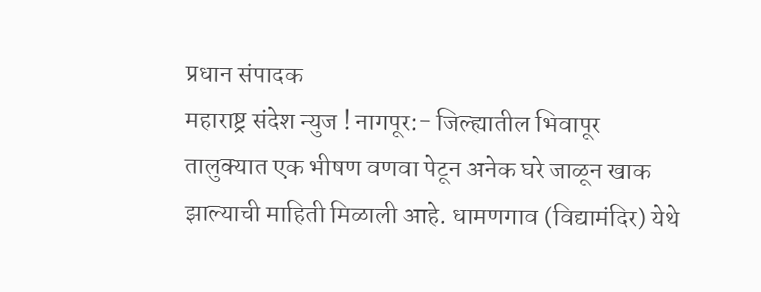प्रधान संपादक
महाराष्ट्र संदेश न्युज ! नागपूर:- जिल्ह्यातील भिवापूर तालुक्यात एक भीषण वणवा पेटून अनेक घरे जाळून खाक झाल्याची माहिती मिळाली आहे. धामणगाव (विद्यामंदिर) येथे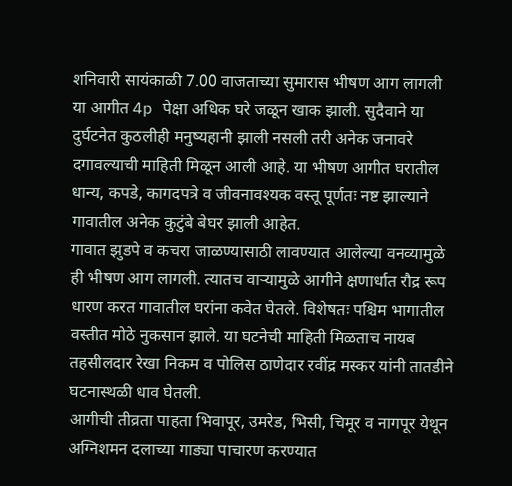शनिवारी सायंकाळी 7.00 वाजताच्या सुमारास भीषण आग लागली या आगीत 4p पेक्षा अधिक घरे जळून खाक झाली. सुदैवाने या दुर्घटनेत कुठलीही मनुष्यहानी झाली नसली तरी अनेक जनावरे दगावल्याची माहिती मिळून आली आहे. या भीषण आगीत घरातील धान्य, कपडे, कागदपत्रे व जीवनावश्यक वस्तू पूर्णतः नष्ट झाल्याने गावातील अनेक कुटुंबे बेघर झाली आहेत.
गावात झुडपे व कचरा जाळण्यासाठी लावण्यात आलेल्या वनव्यामुळे ही भीषण आग लागली. त्यातच वाऱ्यामुळे आगीने क्षणार्धात रौद्र रूप धारण करत गावातील घरांना कवेत घेतले. विशेषतः पश्चिम भागातील वस्तीत मोठे नुकसान झाले. या घटनेची माहिती मिळताच नायब तहसीलदार रेखा निकम व पोलिस ठाणेदार रवींद्र मस्कर यांनी तातडीने घटनास्थळी धाव घेतली.
आगीची तीव्रता पाहता भिवापूर, उमरेड, भिसी, चिमूर व नागपूर येथून अग्निशमन दलाच्या गाड्या पाचारण करण्यात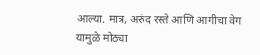आल्या. मात्र, अरुंद रस्ते आणि आगीचा वेग यामुळे मोठ्या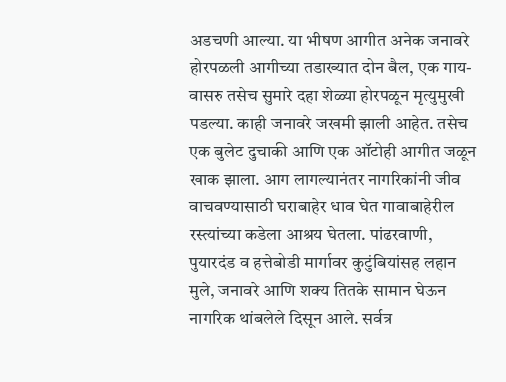अडचणी आल्या. या भीषण आगीत अनेक जनावरे होरपळली आगीच्या तडाख्यात दोन बैल, एक गाय-वासरु तसेच सुमारे दहा शेळ्या होरपळून मृत्युमुखी पडल्या. काही जनावरे जखमी झाली आहेत. तसेच एक बुलेट दुचाकी आणि एक ऑटोही आगीत जळून खाक झाला. आग लागल्यानंतर नागरिकांनी जीव वाचवण्यासाठी घराबाहेर धाव घेत गावाबाहेरील रस्त्यांच्या कडेला आश्रय घेतला. पांढरवाणी, पुयारदंड व हत्तेबोडी मार्गावर कुटुंबियांसह लहान मुले, जनावरे आणि शक्य तितके सामान घेऊन नागरिक थांबलेले दिसून आले. सर्वत्र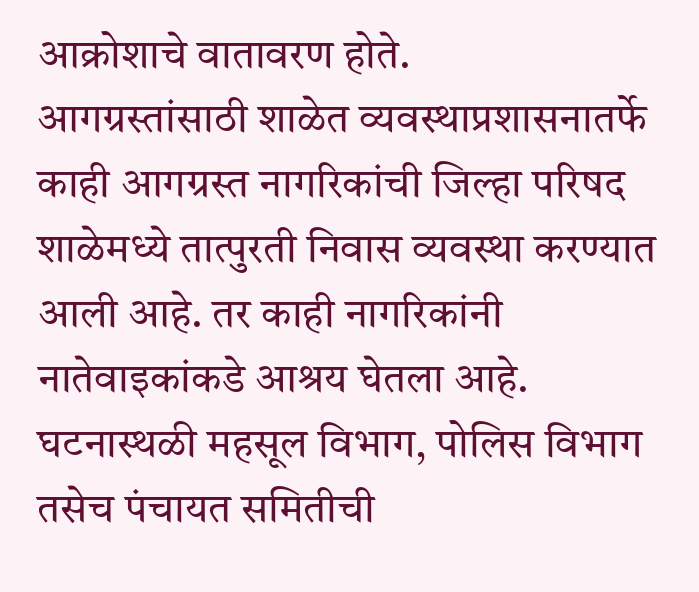आक्रोशाचे वातावरण होते.
आगग्रस्तांसाठी शाळेत व्यवस्थाप्रशासनातर्फे काही आगग्रस्त नागरिकांची जिल्हा परिषद शाळेमध्ये तात्पुरती निवास व्यवस्था करण्यात आली आहे. तर काही नागरिकांनी नातेवाइकांकडे आश्रय घेतला आहे. घटनास्थळी महसूल विभाग, पोलिस विभाग तसेच पंचायत समितीची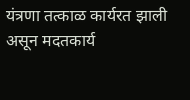यंत्रणा तत्काळ कार्यरत झाली असून मदतकार्य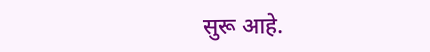सुरू आहे.